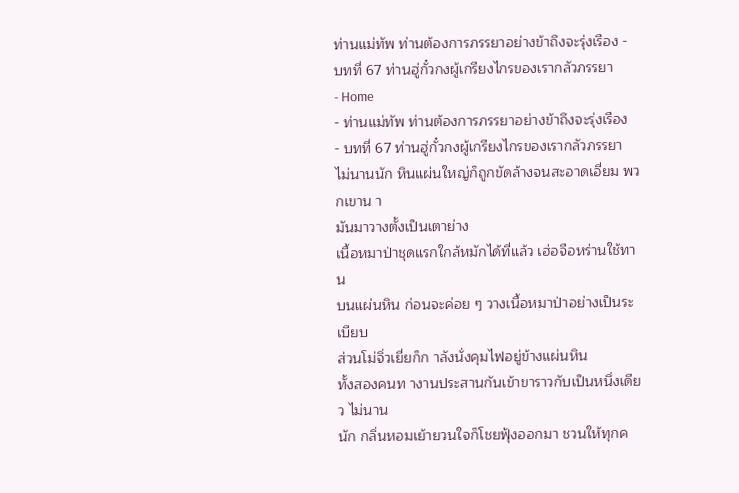ท่านแม่ทัพ ท่านต้องการภรรยาอย่างข้าถึงจะรุ่งเรือง - บทที่ 67 ท่านฮู่กั๋วกงผู้เกรียงไกรของเรากลัวภรรยา
- Home
- ท่านแม่ทัพ ท่านต้องการภรรยาอย่างข้าถึงจะรุ่งเรือง
- บทที่ 67 ท่านฮู่กั๋วกงผู้เกรียงไกรของเรากลัวภรรยา
ไม่นานนัก หินแผ่นใหญ่ก็ถูกขัดล้างจนสะอาดเอี่ยม พวกเขาน า
มันมาวางตั้งเป็นเตาย่าง
เนื้อหมาป่าชุดแรกใกล้หมักได้ที่แล้ว เฮ่อจือหร่านใช้ทาน
บนแผ่นหิน ก่อนจะค่อย ๆ วางเนื้อหมาป่าอย่างเป็นระเบียบ
ส่วนโม่จิ่วเยี่ยก็ก าลังนั่งคุมไฟอยู่ข้างแผ่นหิน
ทั้งสองคนท างานประสานกันเข้าขาราวกับเป็นหนึ่งเดียว ไม่นาน
นัก กลิ่นหอมเย้ายวนใจก็โชยฟุ้งออกมา ชวนให้ทุกค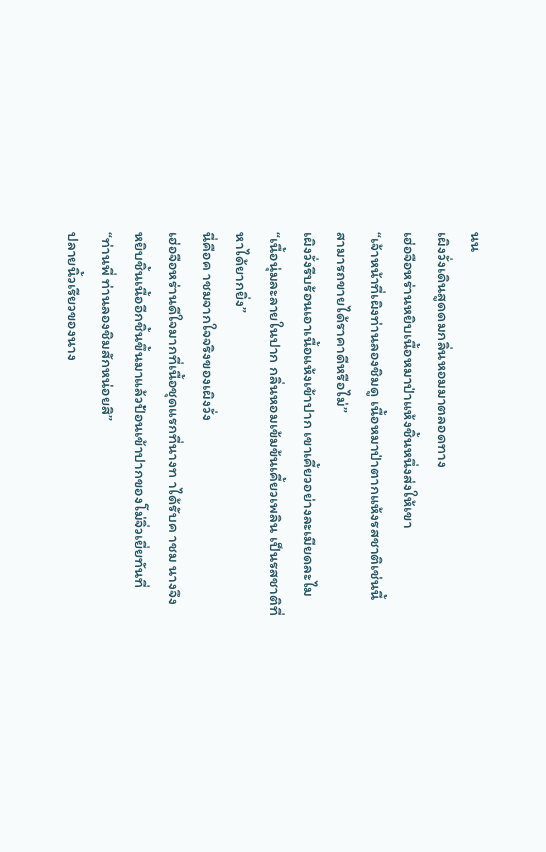นน
เผิงวั่งเดินสูดดมกลิ่นหอมมาตลอดทาง
เฮ่อจือหร่านหยิบเนื้อหมาป่าแห้งชิ้นหนึ่งส่งให้เขา
“เจ้าหน้าที่เผิงท่านลองชิมดู เนื้อหมาป่าตากแห้งรสชาติเช่นนี้
สามารถขายได้ราคาดีหรือไม่”
เผิงวั่งรีบร้อนเอาเนื้อแห้งเข้าปาก เขาเคี้ยวอย่างละเมียดละไม
“เนื้อนุ่มละลายในปาก กลิ่นหอมเข้มข้นเคี้ยวเพลิน เป็นรสชาติที่
หาได้ยากยิ่ง”
นี่คือค าชมจากใจจริงของเผิงวั่ง
เฮ่อจือหร่านดีใจมากที่เนื้อชุดแรกที่นางท าได้รับค าชม นางจึง
หยิบชิ้นเนื้ออีกชิ้นขึ้นมาแล้วป้อนเข้าปากของโม่จิ่วเยี่ยทันที่
“ท่านพี่ ท่านลองชิมสักหน่อยสิ”
ปลายนิ้วเรียวของนาง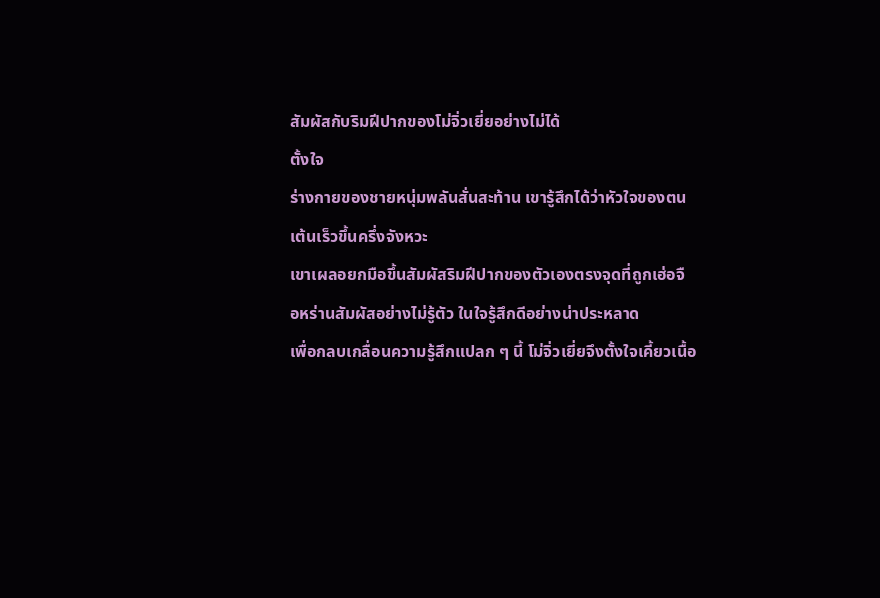สัมผัสกับริมฝีปากของโม่จิ่วเยี่ยอย่างไม่ได้
ตั้งใจ
ร่างกายของชายหนุ่มพลันสั่นสะท้าน เขารู้สึกได้ว่าหัวใจของตน
เต้นเร็วขึ้นครึ่งจังหวะ
เขาเผลอยกมือขึ้นสัมผัสริมฝีปากของตัวเองตรงจุดที่ถูกเฮ่อจื
อหร่านสัมผัสอย่างไม่รู้ตัว ในใจรู้สึกดีอย่างน่าประหลาด
เพื่อกลบเกลื่อนความรู้สึกแปลก ๆ นี้ โม่จิ่วเยี่ยจึงตั้งใจเคี้ยวเนื้อ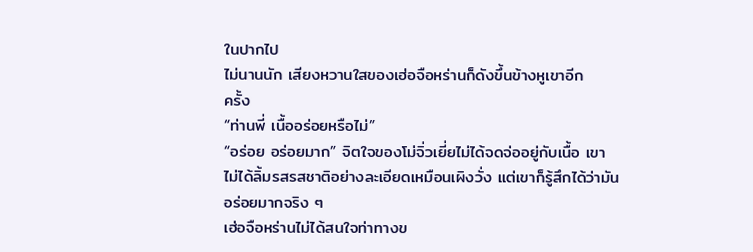ในปากไป
ไม่นานนัก เสียงหวานใสของเฮ่อจือหร่านก็ดังขึ้นข้างหูเขาอีก
ครั้ง
“ท่านพี่ เนื้ออร่อยหรือไม่”
“อร่อย อร่อยมาก” จิตใจของโม่จิ่วเยี่ยไม่ได้จดจ่ออยู่กับเนื้อ เขา
ไม่ได้ลิ้มรสรสชาติอย่างละเอียดเหมือนเผิงวั่ง แต่เขาก็รู้สึกได้ว่ามัน
อร่อยมากจริง ๆ
เฮ่อจือหร่านไม่ได้สนใจท่าทางข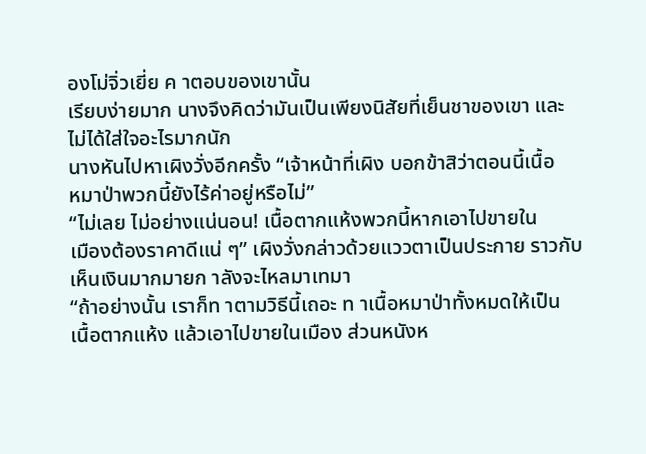องโม่จิ่วเยี่ย ค าตอบของเขานั้น
เรียบง่ายมาก นางจึงคิดว่ามันเป็นเพียงนิสัยที่เย็นชาของเขา และ
ไม่ได้ใส่ใจอะไรมากนัก
นางหันไปหาเผิงวั่งอีกครั้ง “เจ้าหน้าที่เผิง บอกข้าสิว่าตอนนี้เนื้อ
หมาป่าพวกนี้ยังไร้ค่าอยู่หรือไม่”
“ไม่เลย ไม่อย่างแน่นอน! เนื้อตากแห้งพวกนี้หากเอาไปขายใน
เมืองต้องราคาดีแน่ ๆ” เผิงวั่งกล่าวด้วยแววตาเป็นประกาย ราวกับ
เห็นเงินมากมายก าลังจะไหลมาเทมา
“ถ้าอย่างนั้น เราก็ท าตามวิธีนี้เถอะ ท าเนื้อหมาป่าทั้งหมดให้เป็น
เนื้อตากแห้ง แล้วเอาไปขายในเมือง ส่วนหนังห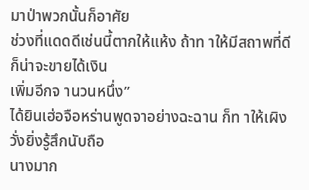มาป่าพวกนั้นก็อาศัย
ช่วงที่แดดดีเช่นนี้ตากให้แห้ง ถ้าท าให้มีสถาพที่ดีก็น่าจะขายได้เงิน
เพิ่มอีกจ านวนหนึ่ง”
ได้ยินเฮ่อจือหร่านพูดจาอย่างฉะฉาน ก็ท าให้เผิงวั่งยิ่งรู้สึกนับถือ
นางมาก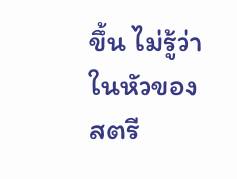ขึ้น ไม่รู้ว่าในหัวของสตรี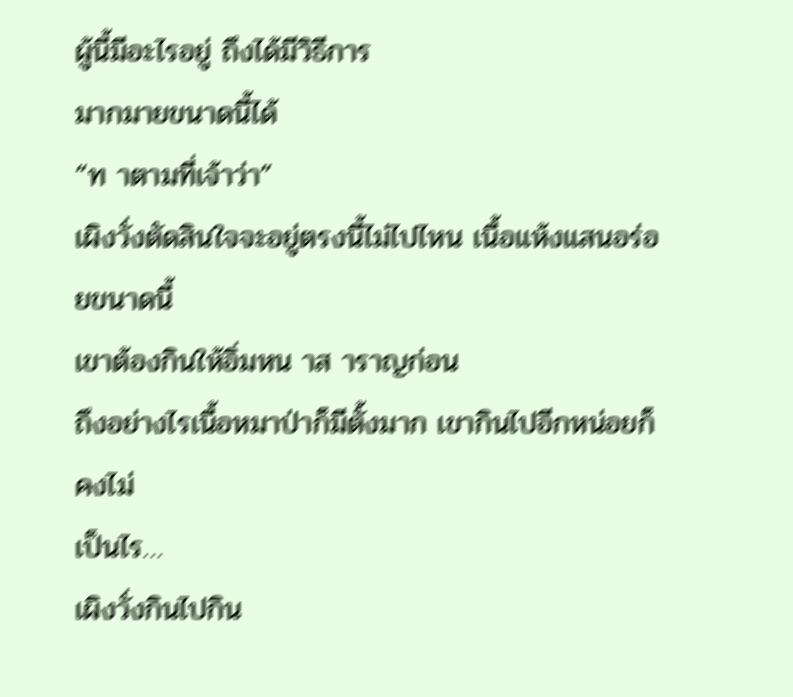ผู้นี้มีอะไรอยู่ ถึงได้มีวิธีการ
มากมายขนาดนี้ได้
“ท าตามที่เจ้าว่า”
เผิงวั่งตัดสินใจจะอยู่ตรงนี้ไม่ไปไหน เนื้อแห้งแสนอร่อยขนาดนี้
เขาต้องกินให้อิ่มหน าส าราญก่อน
ถึงอย่างไรเนื้อหมาป่าก็มีตั้งมาก เขากินไปอีกหน่อยก็คงไม่
เป็นไร…
เผิงวั่งกินไปกิน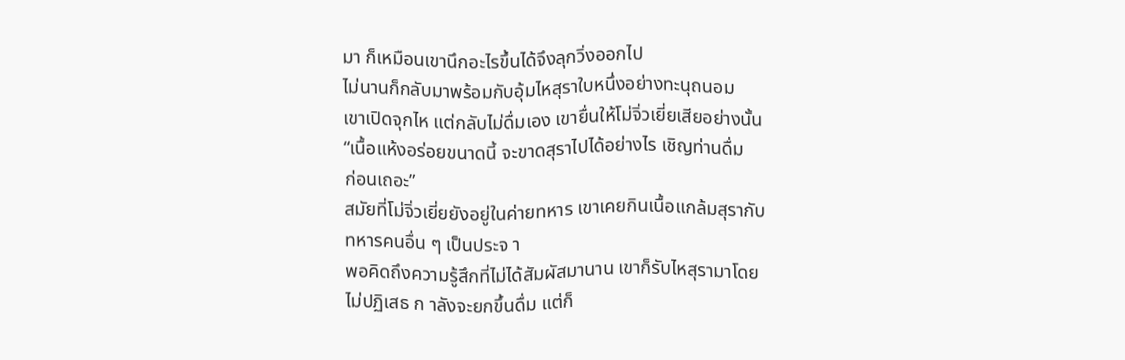มา ก็เหมือนเขานึกอะไรขึ้นได้จึงลุกวิ่งออกไป
ไม่นานก็กลับมาพร้อมกับอุ้มไหสุราใบหนึ่งอย่างทะนุถนอม
เขาเปิดจุกไห แต่กลับไม่ดื่มเอง เขายื่นให้โม่จิ่วเยี่ยเสียอย่างนั้น
“เนื้อแห้งอร่อยขนาดนี้ จะขาดสุราไปได้อย่างไร เชิญท่านดื่ม
ก่อนเถอะ”
สมัยที่โม่จิ่วเยี่ยยังอยู่ในค่ายทหาร เขาเคยกินเนื้อแกล้มสุรากับ
ทหารคนอื่น ๆ เป็นประจ า
พอคิดถึงความรู้สึกที่ไม่ได้สัมผัสมานาน เขาก็รับไหสุรามาโดย
ไม่ปฏิเสธ ก าลังจะยกขึ้นดื่ม แต่ก็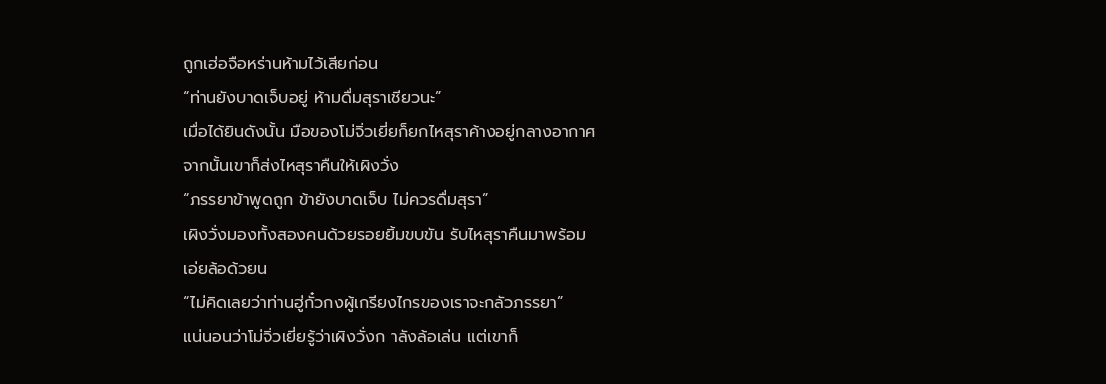ถูกเฮ่อจือหร่านห้ามไว้เสียก่อน
“ท่านยังบาดเจ็บอยู่ ห้ามดื่มสุราเชียวนะ”
เมื่อได้ยินดังนั้น มือของโม่จิ่วเยี่ยก็ยกไหสุราค้างอยู่กลางอากาศ
จากนั้นเขาก็ส่งไหสุราคืนให้เผิงวั่ง
“ภรรยาข้าพูดถูก ข้ายังบาดเจ็บ ไม่ควรดื่มสุรา”
เผิงวั่งมองทั้งสองคนด้วยรอยยิ้มขบขัน รับไหสุราคืนมาพร้อม
เอ่ยล้อด้วยน
“ไม่คิดเลยว่าท่านฮู่กั๋วกงผู้เกรียงไกรของเราจะกลัวภรรยา”
แน่นอนว่าโม่จิ่วเยี่ยรู้ว่าเผิงวั่งก าลังล้อเล่น แต่เขาก็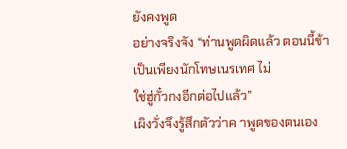ยังคงพูด
อย่างจริงจัง “ท่านพูดผิดแล้ว ตอนนี้ข้าเป็นเพียงนักโทษเนรเทศ ไม่
ใช่ฮู่กั๋วกงอีกต่อไปแล้ว”
เผิงวั่งจึงรู้สึกตัวว่าค าพูดของตนเอง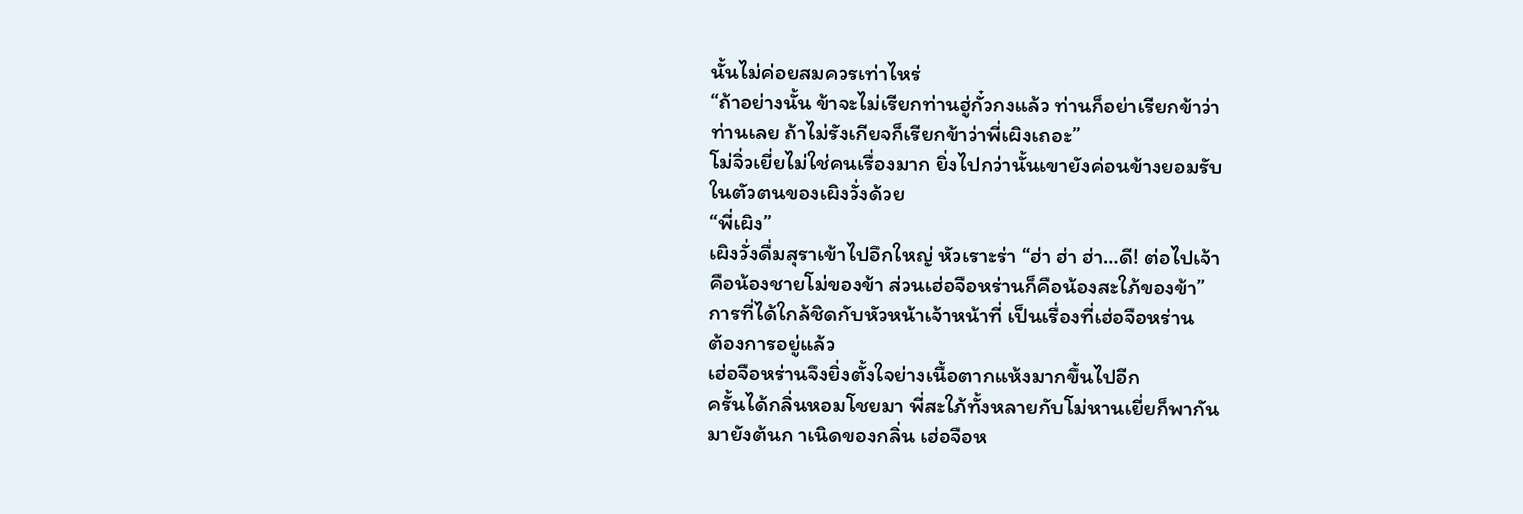นั้นไม่ค่อยสมควรเท่าไหร่
“ถ้าอย่างนั้น ข้าจะไม่เรียกท่านฮู่กั๋วกงแล้ว ท่านก็อย่าเรียกข้าว่า
ท่านเลย ถ้าไม่รังเกียจก็เรียกข้าว่าพี่เผิงเถอะ”
โม่จิ่วเยี่ยไม่ใช่คนเรื่องมาก ยิ่งไปกว่านั้นเขายังค่อนข้างยอมรับ
ในตัวตนของเผิงวั่งด้วย
“พี่เผิง”
เผิงวั่งดื่มสุราเข้าไปอึกใหญ่ หัวเราะร่า “ฮ่า ฮ่า ฮ่า…ดี! ต่อไปเจ้า
คือน้องชายโม่ของข้า ส่วนเฮ่อจือหร่านก็คือน้องสะใภ้ของข้า”
การที่ได้ใกล้ชิดกับหัวหน้าเจ้าหน้าที่ เป็นเรื่องที่เฮ่อจือหร่าน
ต้องการอยู่แล้ว
เฮ่อจือหร่านจึงยิ่งตั้งใจย่างเนื้อตากแห้งมากขึ้นไปอีก
ครั้นได้กลิ่นหอมโชยมา พี่สะใภ้ทั้งหลายกับโม่หานเยี่ยก็พากัน
มายังต้นก าเนิดของกลิ่น เฮ่อจือห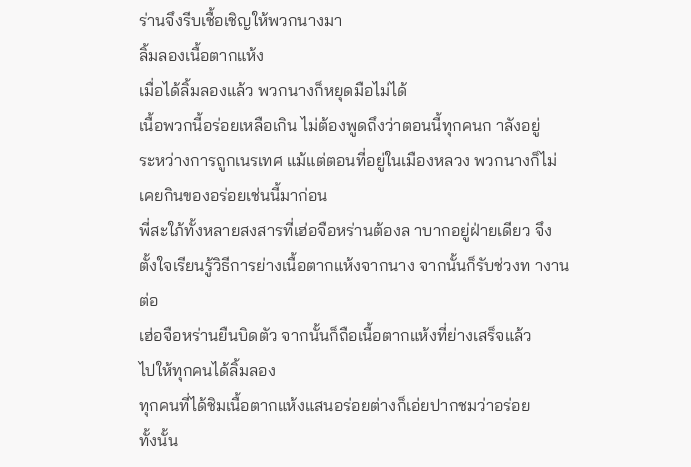ร่านจึงรีบเชื้อเชิญให้พวกนางมา
ลิ้มลองเนื้อตากแห้ง
เมื่อได้ลิ้มลองแล้ว พวกนางก็หยุดมือไม่ได้
เนื้อพวกนี้อร่อยเหลือเกิน ไม่ต้องพูดถึงว่าตอนนี้ทุกคนก าลังอยู่
ระหว่างการถูกเนรเทศ แม้แต่ตอนที่อยู่ในเมืองหลวง พวกนางก็ไม่
เคยกินของอร่อยเช่นนี้มาก่อน
พี่สะใภ้ทั้งหลายสงสารที่เฮ่อจือหร่านต้องล าบากอยู่ฝ่ายเดียว จึง
ตั้งใจเรียนรู้วิธีการย่างเนื้อตากแห้งจากนาง จากนั้นก็รับช่วงท างาน
ต่อ
เฮ่อจือหร่านยืนบิดตัว จากนั้นก็ถือเนื้อตากแห้งที่ย่างเสร็จแล้ว
ไปให้ทุกคนได้ลิ้มลอง
ทุกคนที่ได้ชิมเนื้อตากแห้งแสนอร่อยต่างก็เอ่ยปากชมว่าอร่อย
ทั้งนั้น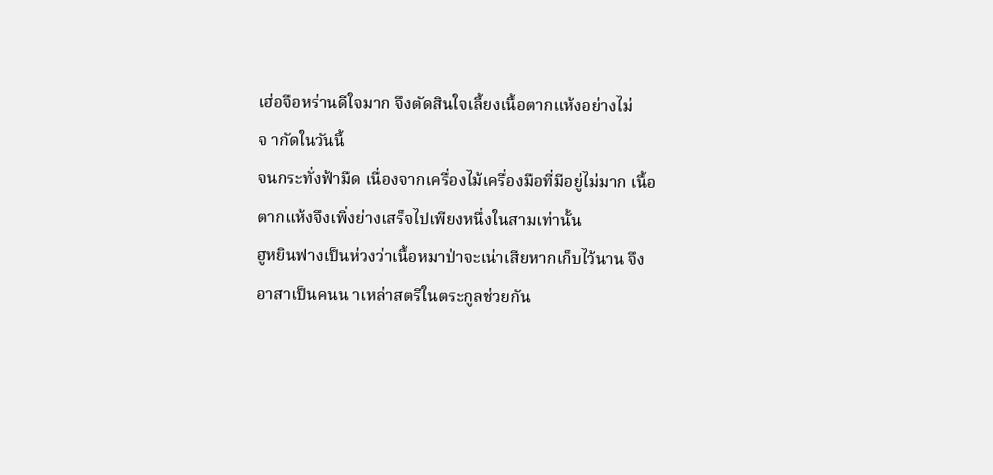เฮ่อจือหร่านดีใจมาก จึงตัดสินใจเลี้ยงเนื้อตากแห้งอย่างไม่
จ ากัดในวันนี้
จนกระทั่งฟ้ามืด เนื่องจากเครื่องไม้เครื่องมือที่มีอยู่ไม่มาก เนื้อ
ตากแห้งจึงเพิ่งย่างเสร็จไปเพียงหนึ่งในสามเท่านั้น
ฮูหยินฟางเป็นห่วงว่าเนื้อหมาป่าจะเน่าเสียหากเก็บไว้นาน จึง
อาสาเป็นคนน าเหล่าสตรีในตระกูลช่วยกัน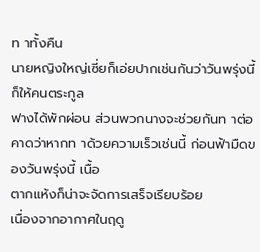ท าทั้งคืน
นายหญิงใหญ่เซี่ยก็เอ่ยปากเช่นกันว่าวันพรุ่งนี้ก็ให้คนตระกูล
ฟางได้พักผ่อน ส่วนพวกนางจะช่วยกันท าต่อ
คาดว่าหากท าด้วยความเร็วเช่นนี้ ก่อนฟ้ามืดของวันพรุ่งนี้ เนื้อ
ตากแห้งก็น่าจะจัดการเสร็จเรียบร้อย
เนื่องจากอากาศในฤดู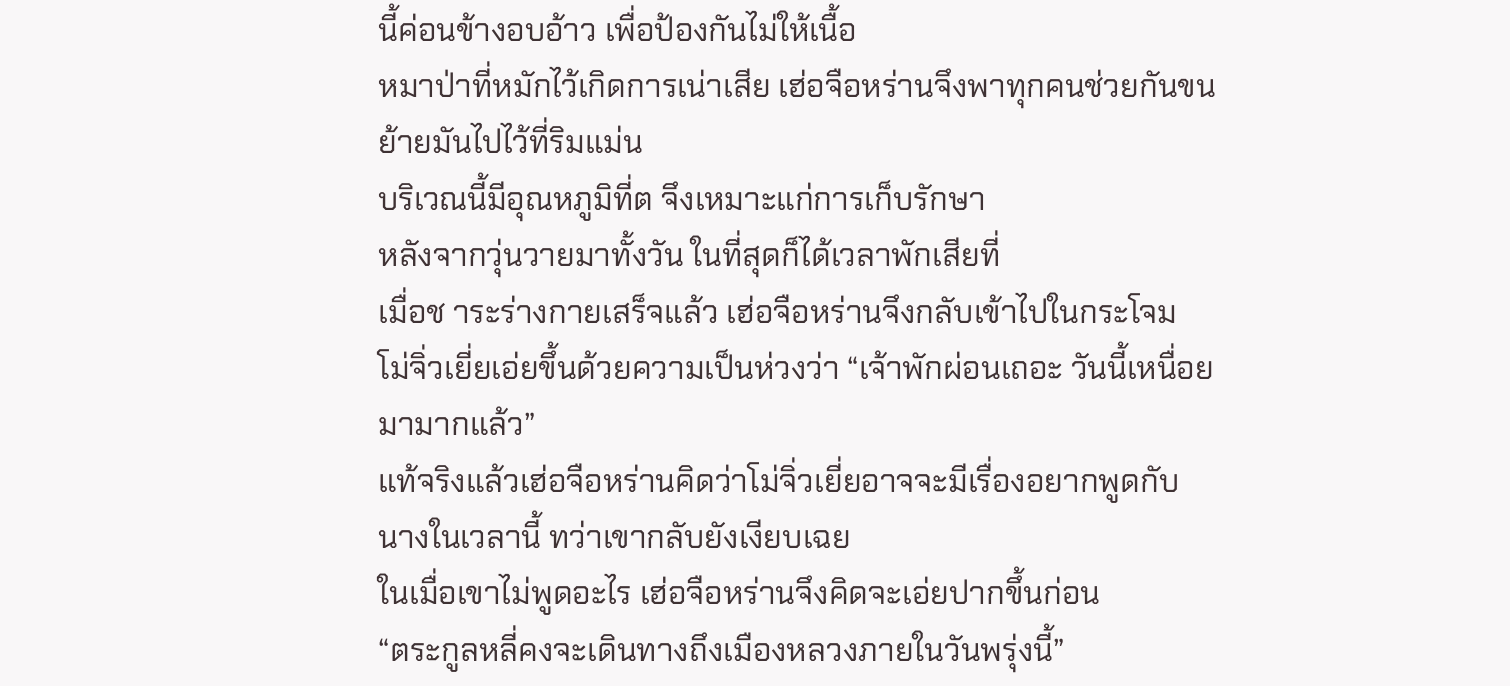นี้ค่อนข้างอบอ้าว เพื่อป้องกันไม่ให้เนื้อ
หมาป่าที่หมักไว้เกิดการเน่าเสีย เฮ่อจือหร่านจึงพาทุกคนช่วยกันขน
ย้ายมันไปไว้ที่ริมแม่น
บริเวณนี้มีอุณหภูมิที่ต จึงเหมาะแก่การเก็บรักษา
หลังจากวุ่นวายมาทั้งวัน ในที่สุดก็ได้เวลาพักเสียที่
เมื่อช าระร่างกายเสร็จแล้ว เฮ่อจือหร่านจึงกลับเข้าไปในกระโจม
โม่จิ่วเยี่ยเอ่ยขึ้นด้วยความเป็นห่วงว่า “เจ้าพักผ่อนเถอะ วันนี้เหนื่อย
มามากแล้ว”
แท้จริงแล้วเฮ่อจือหร่านคิดว่าโม่จิ่วเยี่ยอาจจะมีเรื่องอยากพูดกับ
นางในเวลานี้ ทว่าเขากลับยังเงียบเฉย
ในเมื่อเขาไม่พูดอะไร เฮ่อจือหร่านจึงคิดจะเอ่ยปากขึ้นก่อน
“ตระกูลหลี่คงจะเดินทางถึงเมืองหลวงภายในวันพรุ่งนี้”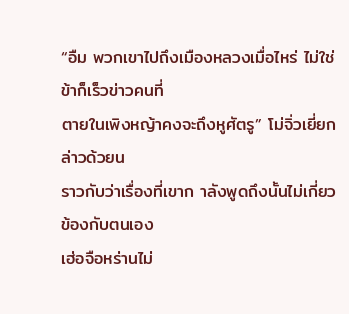“อืม พวกเขาไปถึงเมืองหลวงเมื่อไหร่ ไม่ใช่ข้าก็เร็วข่าวคนที่
ตายในเพิงหญ้าคงจะถึงหูศัตรู” โม่จิ่วเยี่ยกล่าวด้วยน
ราวกับว่าเรื่องที่เขาก าลังพูดถึงนั้นไม่เกี่ยวข้องกับตนเอง
เฮ่อจือหร่านไม่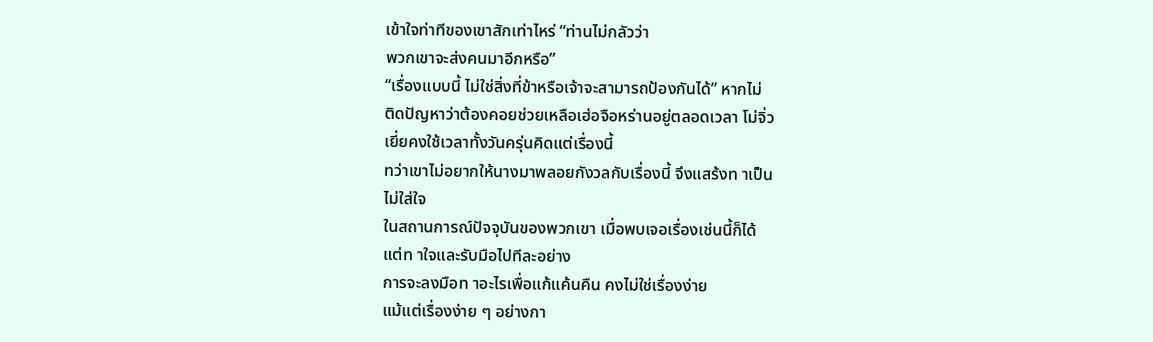เข้าใจท่าทีของเขาสักเท่าไหร่ “ท่านไม่กลัวว่า
พวกเขาจะส่งคนมาอีกหรือ”
“เรื่องแบบนี้ ไม่ใช่สิ่งที่ข้าหรือเจ้าจะสามารถป้องกันได้” หากไม่
ติดปัญหาว่าต้องคอยช่วยเหลือเฮ่อจือหร่านอยู่ตลอดเวลา โม่จิ่ว
เยี่ยคงใช้เวลาทั้งวันครุ่นคิดแต่เรื่องนี้
ทว่าเขาไม่อยากให้นางมาพลอยกังวลกับเรื่องนี้ จึงแสร้งท าเป็น
ไม่ใส่ใจ
ในสถานการณ์ปัจจุบันของพวกเขา เมื่อพบเจอเรื่องเช่นนี้ก็ได้
แต่ท าใจและรับมือไปทีละอย่าง
การจะลงมือท าอะไรเพื่อแก้แค้นคืน คงไม่ใช่เรื่องง่าย
แม้แต่เรื่องง่าย ๆ อย่างกา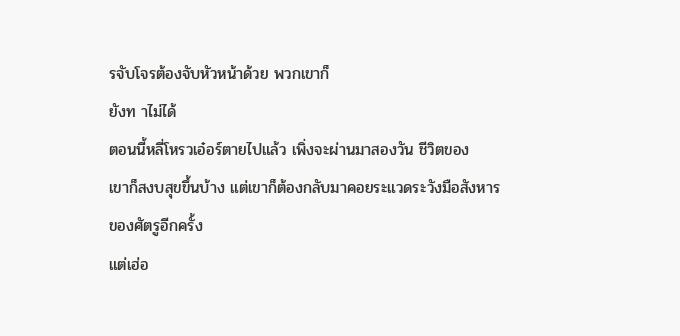รจับโจรต้องจับหัวหน้าด้วย พวกเขาก็
ยังท าไม่ได้
ตอนนี้หลี่โหรวเอ๋อร์ตายไปแล้ว เพิ่งจะผ่านมาสองวัน ชีวิตของ
เขาก็สงบสุขขึ้นบ้าง แต่เขาก็ต้องกลับมาคอยระแวดระวังมือสังหาร
ของศัตรูอีกครั้ง
แต่เฮ่อ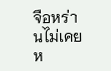จือหร่านไม่เคยห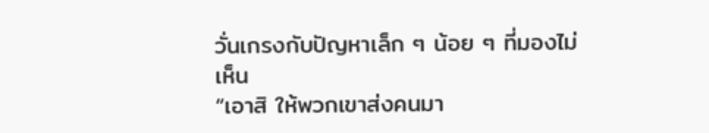วั่นเกรงกับปัญหาเล็ก ๆ น้อย ๆ ที่มองไม่
เห็น
“เอาสิ ให้พวกเขาส่งคนมา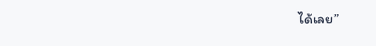ได้เลย”